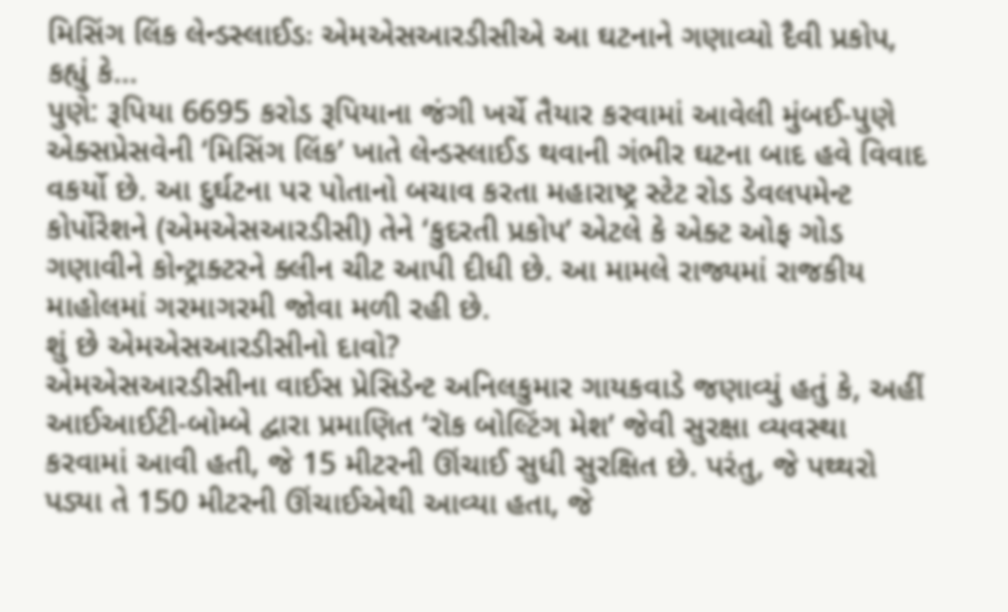મિસિંગ લિંક લેન્ડસ્લાઈડઃ એમએસઆરડીસીએ આ ઘટનાને ગણાવ્યો દૈવી પ્રકોપ, કહ્યું કે…
પુણે: રૂપિયા 6695 કરોડ રૂપિયાના જંગી ખર્ચે તૈયાર કરવામાં આવેલી મુંબઈ-પુણે એક્સપ્રેસવેની ‘મિસિંગ લિંક’ ખાતે લેન્ડસ્લાઈડ થવાની ગંભીર ઘટના બાદ હવે વિવાદ વકર્યો છે. આ દુર્ઘટના પર પોતાનો બચાવ કરતા મહારાષ્ટ્ર સ્ટેટ રોડ ડેવલપમેન્ટ કોર્પોરેશને (એમએસઆરડીસી) તેને ‘કુદરતી પ્રકોપ’ એટલે કે એક્ટ ઓફ ગોડ ગણાવીને કોન્ટ્રાક્ટરને ક્લીન ચીટ આપી દીધી છે. આ મામલે રાજ્યમાં રાજકીય માહોલમાં ગરમાગરમી જોવા મળી રહી છે.
શું છે એમએસઆરડીસીનો દાવો?
એમએસઆરડીસીના વાઈસ પ્રેસિડેન્ટ અનિલકુમાર ગાયકવાડે જણાવ્યું હતું કે, અહીં આઈઆઈટી-બોમ્બે દ્વારા પ્રમાણિત ‘રૉક બોલ્ટિંગ મેશ’ જેવી સુરક્ષા વ્યવસ્થા કરવામાં આવી હતી, જે 15 મીટરની ઊંચાઈ સુધી સુરક્ષિત છે. પરંતુ, જે પથ્થરો પડ્યા તે 150 મીટરની ઊંચાઈએથી આવ્યા હતા, જે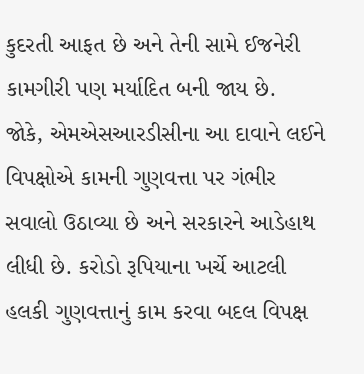કુદરતી આફત છે અને તેની સામે ઈજનેરી કામગીરી પણ મર્યાદિત બની જાય છે.
જોકે, એમએસઆરડીસીના આ દાવાને લઈને વિપક્ષોએ કામની ગુણવત્તા પર ગંભીર સવાલો ઉઠાવ્યા છે અને સરકારને આડેહાથ લીધી છે. કરોડો રૂપિયાના ખર્ચે આટલી હલકી ગુણવત્તાનું કામ કરવા બદલ વિપક્ષ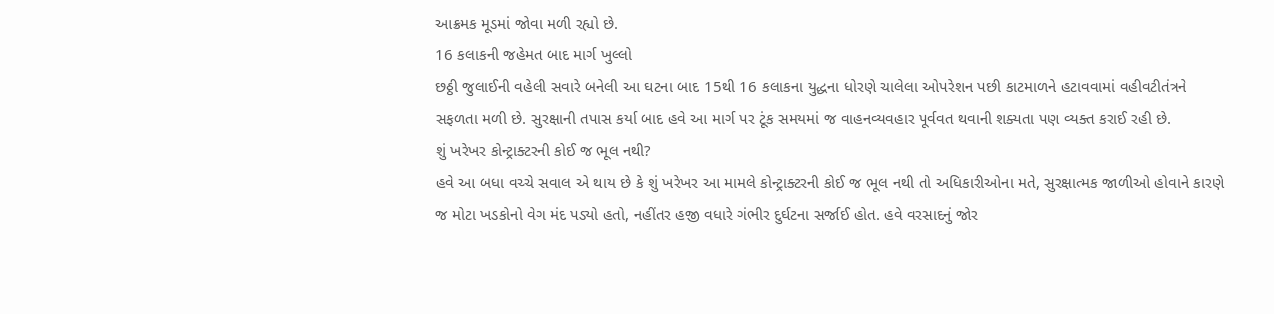આક્રમક મૂડમાં જોવા મળી રહ્યો છે.
16 કલાકની જહેમત બાદ માર્ગ ખુલ્લો
છઠ્ઠી જુલાઈની વહેલી સવારે બનેલી આ ઘટના બાદ 15થી 16 કલાકના યુદ્ધના ધોરણે ચાલેલા ઓપરેશન પછી કાટમાળને હટાવવામાં વહીવટીતંત્રને સફળતા મળી છે. સુરક્ષાની તપાસ કર્યા બાદ હવે આ માર્ગ પર ટૂંક સમયમાં જ વાહનવ્યવહાર પૂર્વવત થવાની શક્યતા પણ વ્યક્ત કરાઈ રહી છે.
શું ખરેખર કોન્ટ્રાક્ટરની કોઈ જ ભૂલ નથી?
હવે આ બધા વચ્ચે સવાલ એ થાય છે કે શું ખરેખર આ મામલે કોન્ટ્રાક્ટરની કોઈ જ ભૂલ નથી તો અધિકારીઓના મતે, સુરક્ષાત્મક જાળીઓ હોવાને કારણે જ મોટા ખડકોનો વેગ મંદ પડ્યો હતો, નહીંતર હજી વધારે ગંભીર દુર્ઘટના સર્જાઈ હોત. હવે વરસાદનું જોર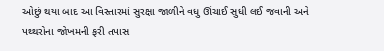ઓછું થયા બાદ આ વિસ્તારમાં સુરક્ષા જાળીને વધુ ઊંચાઈ સુધી લઈ જવાની અને પથ્થરોના જોખમની ફરી તપાસ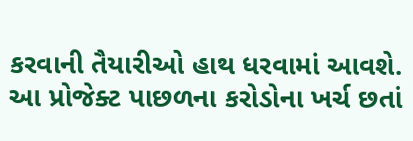કરવાની તૈયારીઓ હાથ ધરવામાં આવશે. આ પ્રોજેક્ટ પાછળના કરોડોના ખર્ચ છતાં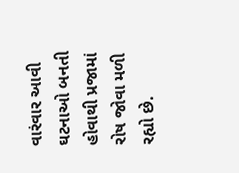વારંવાર આવી ઘટનાઓ બનતી હોવાથી પ્રજામાં રોષ જોવા મળી રહ્યો છે.